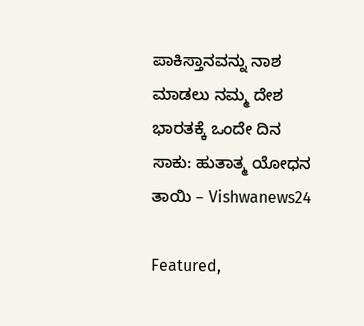ಪಾಕಿಸ್ತಾನವನ್ನು ನಾಶ ಮಾಡಲು ನಮ್ಮ ದೇಶ ಭಾರತಕ್ಕೆ ಒಂದೇ ದಿನ ಸಾಕು: ಹುತಾತ್ಮ ಯೋಧನ ತಾಯಿ – Vishwanews24

Featured,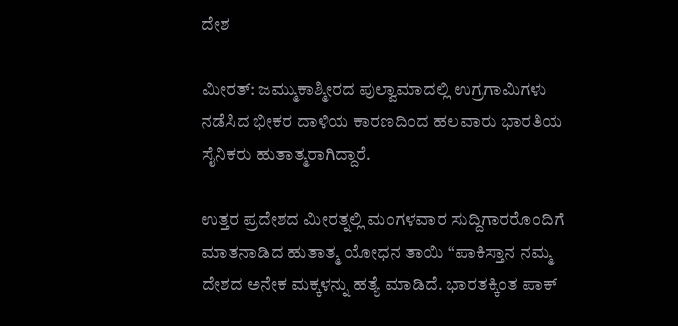ದೇಶ

ಮೀರತ್: ಜಮ್ಮುಕಾಶ್ಮೀರದ ಪುಲ್ವಾಮಾದಲ್ಲಿ ಉಗ್ರಗಾಮಿಗಳು ನಡೆಸಿದ ಭೀಕರ ದಾಳಿಯ ಕಾರಣದಿಂದ ಹಲವಾರು ಭಾರತಿಯ ಸೈನಿಕರು ಹುತಾತ್ಮರಾಗಿದ್ದಾರೆ.

ಉತ್ತರ ಪ್ರದೇಶದ ಮೀರತ್ನಲ್ಲಿ ಮಂಗಳವಾರ ಸುದ್ದಿಗಾರರೊಂದಿಗೆ ಮಾತನಾಡಿದ ಹುತಾತ್ಮ ಯೋಧನ ತಾಯಿ “ಪಾಕಿಸ್ತಾನ ನಮ್ಮ ದೇಶದ ಅನೇಕ ಮಕ್ಕಳನ್ನು ಹತ್ಯೆ ಮಾಡಿದೆ. ಭಾರತಕ್ಕಿಂತ ಪಾಕ್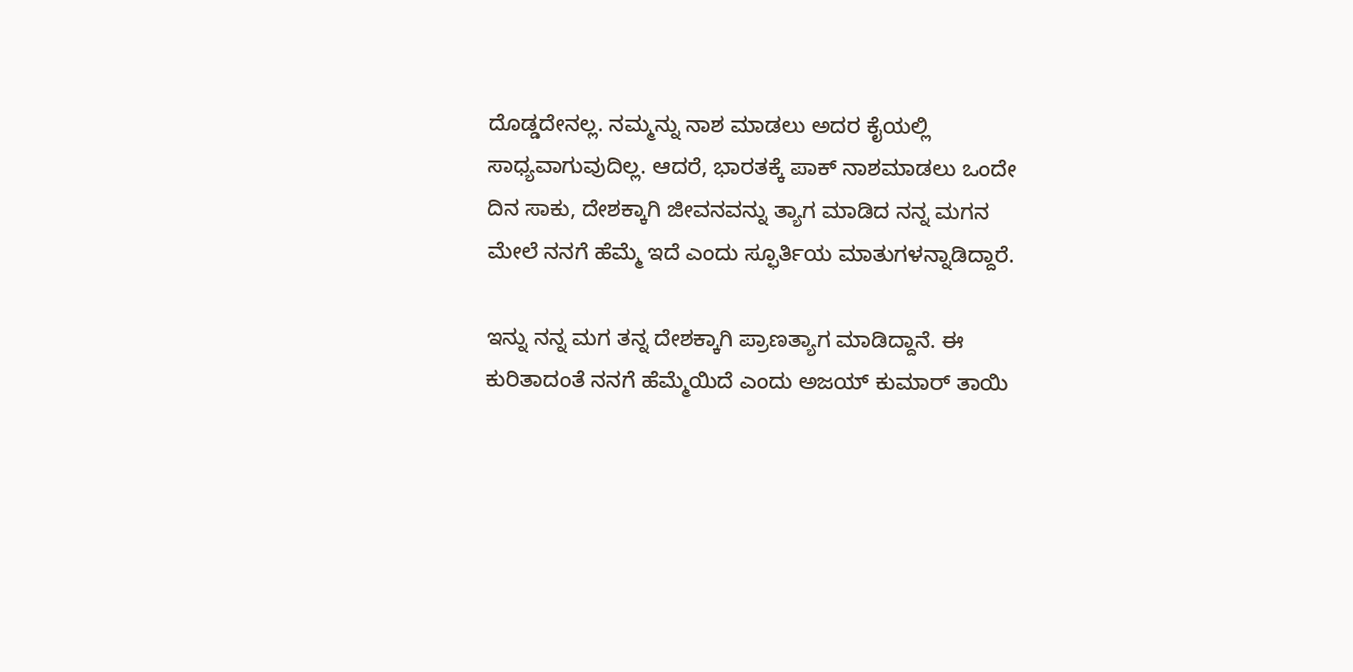ದೊಡ್ಡದೇನಲ್ಲ. ನಮ್ಮನ್ನು ನಾಶ ಮಾಡಲು ಅದರ ಕೈಯಲ್ಲಿ ಸಾಧ್ಯವಾಗುವುದಿಲ್ಲ. ಆದರೆ, ಭಾರತಕ್ಕೆ ಪಾಕ್ ನಾಶಮಾಡಲು ಒಂದೇ ದಿನ ಸಾಕು, ದೇಶಕ್ಕಾಗಿ ಜೀವನವನ್ನು ತ್ಯಾಗ ಮಾಡಿದ ನನ್ನ ಮಗನ ಮೇಲೆ ನನಗೆ ಹೆಮ್ಮೆ ಇದೆ ಎಂದು ಸ್ಫೂರ್ತಿಯ ಮಾತುಗಳನ್ನಾಡಿದ್ದಾರೆ.

ಇನ್ನು ನನ್ನ ಮಗ ತನ್ನ ದೇಶಕ್ಕಾಗಿ ಪ್ರಾಣತ್ಯಾಗ ಮಾಡಿದ್ದಾನೆ. ಈ ಕುರಿತಾದಂತೆ ನನಗೆ ಹೆಮ್ಮೆಯಿದೆ ಎಂದು ಅಜಯ್ ಕುಮಾರ್ ತಾಯಿ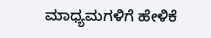ಮಾಧ್ಯಮಗಳಿಗೆ ಹೇಳಿಕೆ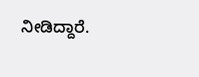ನೀಡಿದ್ದಾರೆ.